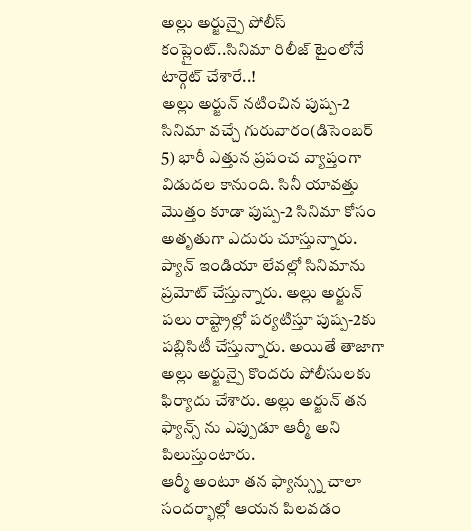అల్లు అర్జున్పై పోలీస్ కంప్లైంట్..సినిమా రిలీజ్ టైంలోనే టార్గెట్ చేశారే..!
అల్లు అర్జున్ నటించిన పుష్ప-2 సినిమా వచ్చే గురువారం(డిసెంబర్ 5) భారీ ఎత్తున ప్రపంచ వ్యాప్తంగా విడుదల కానుంది. సినీ యావత్తు మొత్తం కూడా పుష్ప-2 సినిమా కోసం అతృతుగా ఎదురు చూస్తున్నారు. ప్యాన్ ఇండియా లేవల్లో సినిమాను ప్రమోట్ చేస్తున్నారు. అల్లు అర్జున్ పలు రాష్ట్రాల్లో పర్యటిస్తూ పుష్ప-2కు పబ్లిసిటీ చేస్తున్నారు. అయితే తాజాగా అల్లు అర్జున్పై కొందరు పోలీసులకు ఫిర్యాదు చేశారు. అల్లు అర్జున్ తన ఫ్యాన్స్ ను ఎప్పుడూ ఆర్మీ అని పిలుస్తుంటారు.
ఆర్మీ అంటూ తన ఫ్యాన్స్ను చాలా సందర్భాల్లో ఆయన పిలవడం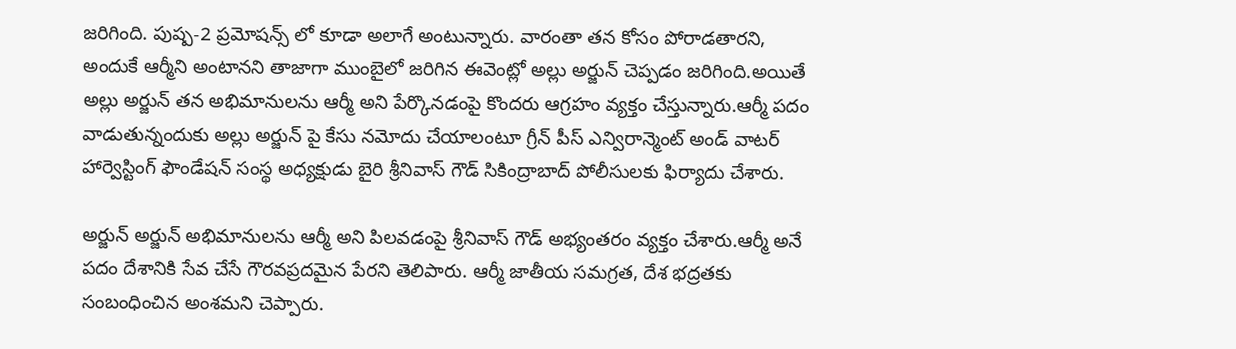జరిగింది. పుష్ప-2 ప్రమోషన్స్ లో కూడా అలాగే అంటున్నారు. వారంతా తన కోసం పోరాడతారని, అందుకే ఆర్మీని అంటానని తాజాగా ముంబైలో జరిగిన ఈవెంట్లో అల్లు అర్జున్ చెప్పడం జరిగింది.అయితే అల్లు అర్జున్ తన అభిమానులను ఆర్మీ అని పేర్కొనడంపై కొందరు ఆగ్రహం వ్యక్తం చేస్తున్నారు.ఆర్మీ పదం వాడుతున్నందుకు అల్లు అర్జున్ పై కేసు నమోదు చేయాలంటూ గ్రీన్ పీస్ ఎన్విరాన్మెంట్ అండ్ వాటర్ హార్వెస్టింగ్ ఫౌండేషన్ సంస్థ అధ్యక్షుడు బైరి శ్రీనివాస్ గౌడ్ సికింద్రాబాద్ పోలీసులకు ఫిర్యాదు చేశారు.

అర్జున్ అర్జున్ అభిమానులను ఆర్మీ అని పిలవడంపై శ్రీనివాస్ గౌడ్ అభ్యంతరం వ్యక్తం చేశారు.ఆర్మీ అనే పదం దేశానికి సేవ చేసే గౌరవప్రదమైన పేరని తెలిపారు. ఆర్మీ జాతీయ సమగ్రత, దేశ భద్రతకు సంబంధించిన అంశమని చెప్పారు.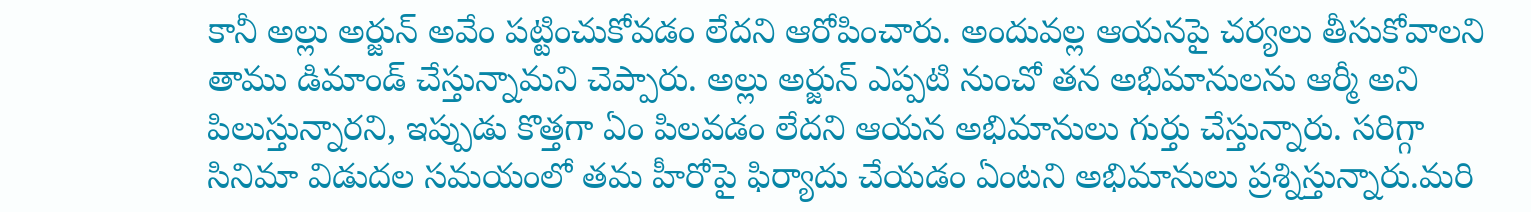కానీ అల్లు అర్జున్ అవేం పట్టించుకోవడం లేదని ఆరోపించారు. అందువల్ల ఆయనపై చర్యలు తీసుకోవాలని తాము డిమాండ్ చేస్తున్నామని చెప్పారు. అల్లు అర్జున్ ఎప్పటి నుంచో తన అభిమానులను ఆర్మీ అని పిలుస్తున్నారని, ఇప్పుడు కొత్తగా ఏం పిలవడం లేదని ఆయన అభిమానులు గుర్తు చేస్తున్నారు. సరిగ్గా సినిమా విడుదల సమయంలో తమ హీరోపై ఫిర్యాదు చేయడం ఏంటని అభిమానులు ప్రశ్నిస్తున్నారు.మరి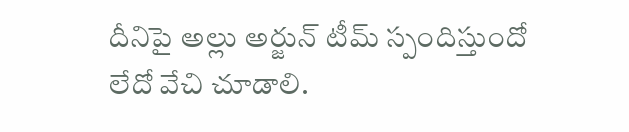దీనిపై అల్లు అర్జున్ టీమ్ స్పందిస్తుందో లేదో వేచి చూడాలి.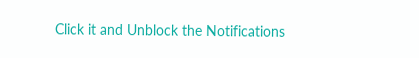Click it and Unblock the Notifications